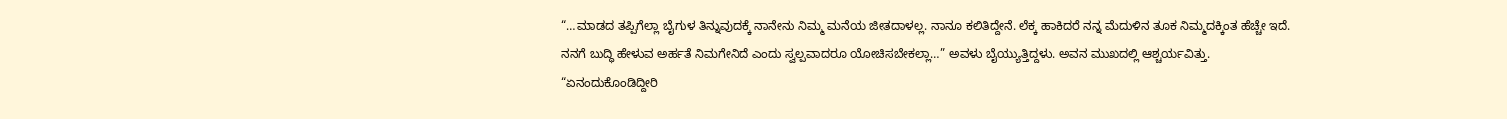“…ಮಾಡದ ತಪ್ಪಿಗೆಲ್ಲಾ ಬೈಗುಳ ತಿನ್ನುವುದಕ್ಕೆ ನಾನೇನು ನಿಮ್ಮ ಮನೆಯ ಜೀತದಾಳಲ್ಲ. ನಾನೂ ಕಲಿತಿದ್ದೇನೆ. ಲೆಕ್ಕ ಹಾಕಿದರೆ ನನ್ನ ಮೆದುಳಿನ ತೂಕ ನಿಮ್ಮದಕ್ಕಿಂತ ಹೆಚ್ಚೇ ಇದೆ. ನನಗೆ ಬುದ್ಧಿ ಹೇಳುವ ಅರ್ಹತೆ ನಿಮಗೇನಿದೆ ಎಂದು ಸ್ವಲ್ಪವಾದರೂ ಯೋಚಿಸಬೇಕಲ್ಲಾ…” ಅವಳು ಬೈಯ್ಯುತ್ತಿದ್ದಳು. ಅವನ ಮುಖದಲ್ಲಿ ಆಶ್ಚರ್ಯವಿತ್ತು.
“ಏನಂದುಕೊಂಡಿದ್ದೀರಿ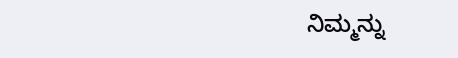ನಿಮ್ಮನ್ನು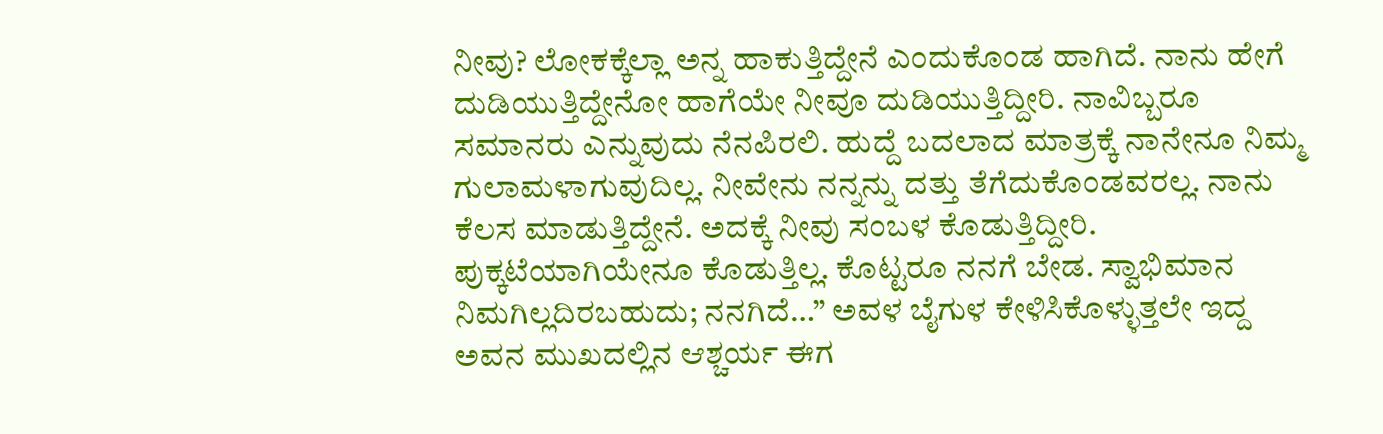ನೀವು? ಲೋಕಕ್ಕೆಲ್ಲಾ ಅನ್ನ ಹಾಕುತ್ತಿದ್ದೇನೆ ಎಂದುಕೊಂಡ ಹಾಗಿದೆ. ನಾನು ಹೇಗೆ ದುಡಿಯುತ್ತಿದ್ದೇನೋ ಹಾಗೆಯೇ ನೀವೂ ದುಡಿಯುತ್ತಿದ್ದೀರಿ. ನಾವಿಬ್ಬರೂ ಸಮಾನರು ಎನ್ನುವುದು ನೆನಪಿರಲಿ. ಹುದ್ದೆ ಬದಲಾದ ಮಾತ್ರಕ್ಕೆ ನಾನೇನೂ ನಿಮ್ಮ ಗುಲಾಮಳಾಗುವುದಿಲ್ಲ. ನೀವೇನು ನನ್ನನ್ನು ದತ್ತು ತೆಗೆದುಕೊಂಡವರಲ್ಲ. ನಾನು ಕೆಲಸ ಮಾಡುತ್ತಿದ್ದೇನೆ. ಅದಕ್ಕೆ ನೀವು ಸಂಬಳ ಕೊಡುತ್ತಿದ್ದೀರಿ. ಪುಕ್ಕಟೆಯಾಗಿಯೇನೂ ಕೊಡುತ್ತಿಲ್ಲ. ಕೊಟ್ಟರೂ ನನಗೆ ಬೇಡ. ಸ್ವಾಭಿಮಾನ ನಿಮಗಿಲ್ಲದಿರಬಹುದು; ನನಗಿದೆ…” ಅವಳ ಬೈಗುಳ ಕೇಳಿಸಿಕೊಳ್ಳುತ್ತಲೇ ಇದ್ದ ಅವನ ಮುಖದಲ್ಲಿನ ಆಶ್ಚರ್ಯ ಈಗ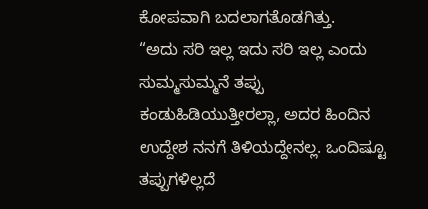ಕೋಪವಾಗಿ ಬದಲಾಗತೊಡಗಿತ್ತು.
“ಅದು ಸರಿ ಇಲ್ಲ ಇದು ಸರಿ ಇಲ್ಲ ಎಂದು ಸುಮ್ಮಸುಮ್ಮನೆ ತಪ್ಪು ಕಂಡುಹಿಡಿಯುತ್ತೀರಲ್ಲಾ, ಅದರ ಹಿಂದಿನ ಉದ್ದೇಶ ನನಗೆ ತಿಳಿಯದ್ದೇನಲ್ಲ. ಒಂದಿಷ್ಟೂ ತಪ್ಪುಗಳಿಲ್ಲದೆ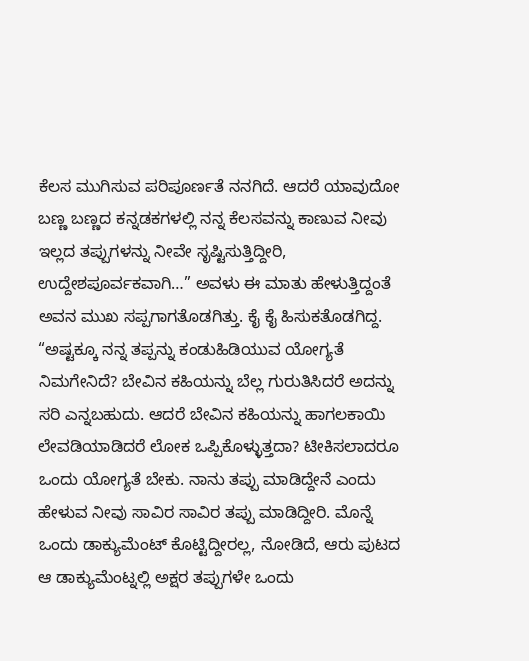ಕೆಲಸ ಮುಗಿಸುವ ಪರಿಪೂರ್ಣತೆ ನನಗಿದೆ. ಆದರೆ ಯಾವುದೋ ಬಣ್ಣ ಬಣ್ಣದ ಕನ್ನಡಕಗಳಲ್ಲಿ ನನ್ನ ಕೆಲಸವನ್ನು ಕಾಣುವ ನೀವು ಇಲ್ಲದ ತಪ್ಪುಗಳನ್ನು ನೀವೇ ಸೃಷ್ಟಿಸುತ್ತಿದ್ದೀರಿ, ಉದ್ದೇಶಪೂರ್ವಕವಾಗಿ…” ಅವಳು ಈ ಮಾತು ಹೇಳುತ್ತಿದ್ದಂತೆ ಅವನ ಮುಖ ಸಪ್ಪಗಾಗತೊಡಗಿತ್ತು. ಕೈ ಕೈ ಹಿಸುಕತೊಡಗಿದ್ದ.
“ಅಷ್ಟಕ್ಕೂ ನನ್ನ ತಪ್ಪನ್ನು ಕಂಡುಹಿಡಿಯುವ ಯೋಗ್ಯತೆ ನಿಮಗೇನಿದೆ? ಬೇವಿನ ಕಹಿಯನ್ನು ಬೆಲ್ಲ ಗುರುತಿಸಿದರೆ ಅದನ್ನು ಸರಿ ಎನ್ನಬಹುದು. ಆದರೆ ಬೇವಿನ ಕಹಿಯನ್ನು ಹಾಗಲಕಾಯಿ ಲೇವಡಿಯಾಡಿದರೆ ಲೋಕ ಒಪ್ಪಿಕೊಳ್ಳುತ್ತದಾ? ಟೀಕಿಸಲಾದರೂ ಒಂದು ಯೋಗ್ಯತೆ ಬೇಕು. ನಾನು ತಪ್ಪು ಮಾಡಿದ್ದೇನೆ ಎಂದು ಹೇಳುವ ನೀವು ಸಾವಿರ ಸಾವಿರ ತಪ್ಪು ಮಾಡಿದ್ದೀರಿ. ಮೊನ್ನೆ ಒಂದು ಡಾಕ್ಯುಮೆಂಟ್ ಕೊಟ್ಟಿದ್ದೀರಲ್ಲ, ನೋಡಿದೆ, ಆರು ಪುಟದ ಆ ಡಾಕ್ಯುಮೆಂಟ್ನಲ್ಲಿ ಅಕ್ಷರ ತಪ್ಪುಗಳೇ ಒಂದು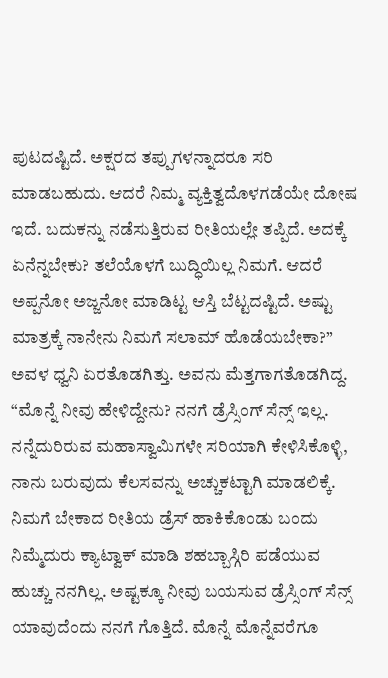ಪುಟದಷ್ಟಿದೆ. ಅಕ್ಷರದ ತಪ್ಪುಗಳನ್ನಾದರೂ ಸರಿ ಮಾಡಬಹುದು. ಆದರೆ ನಿಮ್ಮ ವ್ಯಕ್ತಿತ್ವದೊಳಗಡೆಯೇ ದೋಷ ಇದೆ. ಬದುಕನ್ನು ನಡೆಸುತ್ತಿರುವ ರೀತಿಯಲ್ಲೇ ತಪ್ಪಿದೆ. ಅದಕ್ಕೆ ಏನೆನ್ನಬೇಕು? ತಲೆಯೊಳಗೆ ಬುದ್ಧಿಯಿಲ್ಲ ನಿಮಗೆ. ಆದರೆ ಅಪ್ಪನೋ ಅಜ್ಜನೋ ಮಾಡಿಟ್ಟ ಆಸ್ತಿ ಬೆಟ್ಟದಷ್ಟಿದೆ. ಅಷ್ಟು ಮಾತ್ರಕ್ಕೆ ನಾನೇನು ನಿಮಗೆ ಸಲಾಮ್ ಹೊಡೆಯಬೇಕಾ?” ಅವಳ ಧ್ವನಿ ಏರತೊಡಗಿತ್ತು. ಅವನು ಮೆತ್ತಗಾಗತೊಡಗಿದ್ದ.
“ಮೊನ್ನೆ ನೀವು ಹೇಳಿದ್ದೇನು? ನನಗೆ ಡ್ರೆಸ್ಸಿಂಗ್ ಸೆನ್ಸ್ ಇಲ್ಲ. ನನ್ನೆದುರಿರುವ ಮಹಾಸ್ವಾಮಿಗಳೇ ಸರಿಯಾಗಿ ಕೇಳಿಸಿಕೊಳ್ಳಿ, ನಾನು ಬರುವುದು ಕೆಲಸವನ್ನು ಅಚ್ಚುಕಟ್ಟಾಗಿ ಮಾಡಲಿಕ್ಕೆ. ನಿಮಗೆ ಬೇಕಾದ ರೀತಿಯ ಡ್ರೆಸ್ ಹಾಕಿಕೊಂಡು ಬಂದು ನಿಮ್ಮೆದುರು ಕ್ಯಾಟ್ವಾಕ್ ಮಾಡಿ ಶಹಬ್ಬಾಸ್ಗಿರಿ ಪಡೆಯುವ ಹುಚ್ಚು ನನಗಿಲ್ಲ. ಅಷ್ಟಕ್ಕೂ ನೀವು ಬಯಸುವ ಡ್ರೆಸ್ಸಿಂಗ್ ಸೆನ್ಸ್ ಯಾವುದೆಂದು ನನಗೆ ಗೊತ್ತಿದೆ. ಮೊನ್ನೆ ಮೊನ್ನೆವರೆಗೂ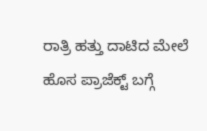ರಾತ್ರಿ ಹತ್ತು ದಾಟಿದ ಮೇಲೆ ಹೊಸ ಪ್ರಾಜೆಕ್ಟ್ ಬಗ್ಗೆ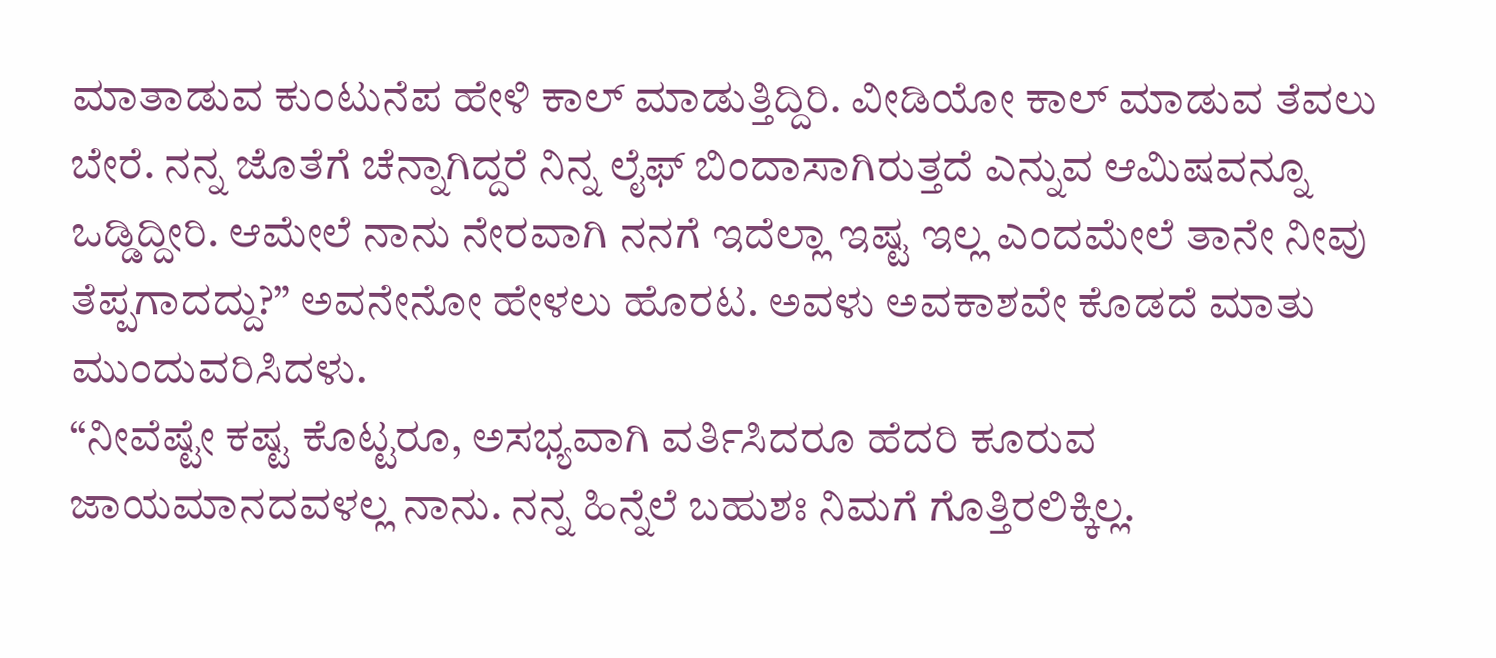ಮಾತಾಡುವ ಕುಂಟುನೆಪ ಹೇಳಿ ಕಾಲ್ ಮಾಡುತ್ತಿದ್ದಿರಿ. ವೀಡಿಯೋ ಕಾಲ್ ಮಾಡುವ ತೆವಲು ಬೇರೆ. ನನ್ನ ಜೊತೆಗೆ ಚೆನ್ನಾಗಿದ್ದರೆ ನಿನ್ನ ಲೈಫ್ ಬಿಂದಾಸಾಗಿರುತ್ತದೆ ಎನ್ನುವ ಆಮಿಷವನ್ನೂ ಒಡ್ಡಿದ್ದೀರಿ. ಆಮೇಲೆ ನಾನು ನೇರವಾಗಿ ನನಗೆ ಇದೆಲ್ಲಾ ಇಷ್ಟ ಇಲ್ಲ ಎಂದಮೇಲೆ ತಾನೇ ನೀವು ತೆಪ್ಪಗಾದದ್ದು?” ಅವನೇನೋ ಹೇಳಲು ಹೊರಟ. ಅವಳು ಅವಕಾಶವೇ ಕೊಡದೆ ಮಾತು ಮುಂದುವರಿಸಿದಳು.
“ನೀವೆಷ್ಟೇ ಕಷ್ಟ ಕೊಟ್ಟರೂ, ಅಸಭ್ಯವಾಗಿ ವರ್ತಿಸಿದರೂ ಹೆದರಿ ಕೂರುವ ಜಾಯಮಾನದವಳಲ್ಲ ನಾನು. ನನ್ನ ಹಿನ್ನೆಲೆ ಬಹುಶಃ ನಿಮಗೆ ಗೊತ್ತಿರಲಿಕ್ಕಿಲ್ಲ.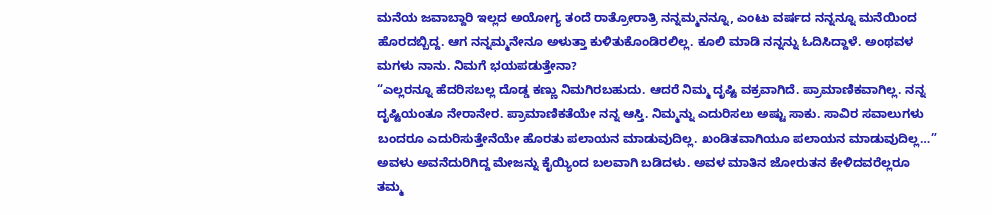ಮನೆಯ ಜವಾಬ್ದಾರಿ ಇಲ್ಲದ ಅಯೋಗ್ಯ ತಂದೆ ರಾತ್ರೋರಾತ್ರಿ ನನ್ನಮ್ಮನನ್ನೂ, ಎಂಟು ವರ್ಷದ ನನ್ನನ್ನೂ ಮನೆಯಿಂದ ಹೊರದಬ್ಬಿದ್ದ. ಆಗ ನನ್ನಮ್ಮನೇನೂ ಅಳುತ್ತಾ ಕುಳಿತುಕೊಂಡಿರಲಿಲ್ಲ. ಕೂಲಿ ಮಾಡಿ ನನ್ನನ್ನು ಓದಿಸಿದ್ದಾಳೆ. ಅಂಥವಳ ಮಗಳು ನಾನು. ನಿಮಗೆ ಭಯಪಡುತ್ತೇನಾ?
“ಎಲ್ಲರನ್ನೂ ಹೆದರಿಸಬಲ್ಲ ದೊಡ್ಡ ಕಣ್ಣು ನಿಮಗಿರಬಹುದು. ಆದರೆ ನಿಮ್ಮ ದೃಷ್ಟಿ ವಕ್ರವಾಗಿದೆ. ಪ್ರಾಮಾಣಿಕವಾಗಿಲ್ಲ. ನನ್ನ ದೃಷ್ಟಿಯಂತೂ ನೇರಾನೇರ. ಪ್ರಾಮಾಣಿಕತೆಯೇ ನನ್ನ ಆಸ್ತಿ. ನಿಮ್ಮನ್ನು ಎದುರಿಸಲು ಅಷ್ಟು ಸಾಕು. ಸಾವಿರ ಸವಾಲುಗಳು ಬಂದರೂ ಎದುರಿಸುತ್ತೇನೆಯೇ ಹೊರತು ಪಲಾಯನ ಮಾಡುವುದಿಲ್ಲ. ಖಂಡಿತವಾಗಿಯೂ ಪಲಾಯನ ಮಾಡುವುದಿಲ್ಲ…” ಅವಳು ಅವನೆದುರಿಗಿದ್ದ ಮೇಜನ್ನು ಕೈಯ್ಯಿಂದ ಬಲವಾಗಿ ಬಡಿದಳು. ಅವಳ ಮಾತಿನ ಜೋರುತನ ಕೇಳಿದವರೆಲ್ಲರೂ ತಮ್ಮ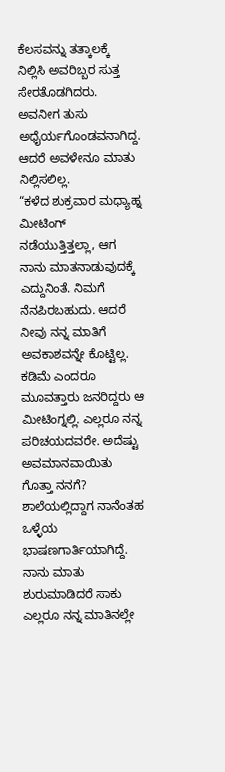ಕೆಲಸವನ್ನು ತತ್ಕಾಲಕ್ಕೆ ನಿಲ್ಲಿಸಿ ಅವರಿಬ್ಬರ ಸುತ್ತ ಸೇರತೊಡಗಿದರು. ಅವನೀಗ ತುಸು ಅಧೈರ್ಯಗೊಂಡವನಾಗಿದ್ದ. ಆದರೆ ಅವಳೇನೂ ಮಾತು ನಿಲ್ಲಿಸಲಿಲ್ಲ.
“ಕಳೆದ ಶುಕ್ರವಾರ ಮಧ್ಯಾಹ್ನ ಮೀಟಿಂಗ್ ನಡೆಯುತ್ತಿತ್ತಲ್ಲಾ, ಆಗ ನಾನು ಮಾತನಾಡುವುದಕ್ಕೆ ಎದ್ದುನಿಂತೆ. ನಿಮಗೆ ನೆನಪಿರಬಹುದು. ಆದರೆ ನೀವು ನನ್ನ ಮಾತಿಗೆ ಅವಕಾಶವನ್ನೇ ಕೊಟ್ಟಿಲ್ಲ. ಕಡಿಮೆ ಎಂದರೂ ಮೂವತ್ತಾರು ಜನರಿದ್ದರು ಆ ಮೀಟಿಂಗ್ನಲ್ಲಿ. ಎಲ್ಲರೂ ನನ್ನ ಪರಿಚಯದವರೇ. ಅದೆಷ್ಟು ಅವಮಾನವಾಯಿತು ಗೊತ್ತಾ ನನಗೆ? ಶಾಲೆಯಲ್ಲಿದ್ದಾಗ ನಾನೆಂತಹ ಒಳ್ಳೆಯ ಭಾಷಣಗಾರ್ತಿಯಾಗಿದ್ದೆ. ನಾನು ಮಾತು ಶುರುಮಾಡಿದರೆ ಸಾಕು ಎಲ್ಲರೂ ನನ್ನ ಮಾತಿನಲ್ಲೇ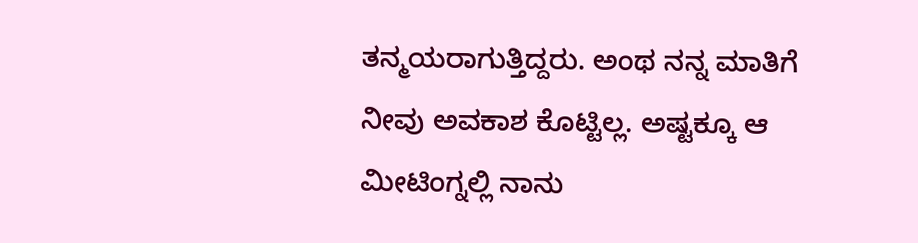ತನ್ಮಯರಾಗುತ್ತಿದ್ದರು. ಅಂಥ ನನ್ನ ಮಾತಿಗೆ ನೀವು ಅವಕಾಶ ಕೊಟ್ಟಿಲ್ಲ. ಅಷ್ಟಕ್ಕೂ ಆ ಮೀಟಿಂಗ್ನಲ್ಲಿ ನಾನು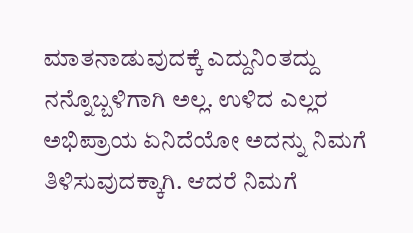ಮಾತನಾಡುವುದಕ್ಕೆ ಎದ್ದುನಿಂತದ್ದು ನನ್ನೊಬ್ಬಳಿಗಾಗಿ ಅಲ್ಲ. ಉಳಿದ ಎಲ್ಲರ ಅಭಿಪ್ರಾಯ ಏನಿದೆಯೋ ಅದನ್ನು ನಿಮಗೆ ತಿಳಿಸುವುದಕ್ಕಾಗಿ. ಆದರೆ ನಿಮಗೆ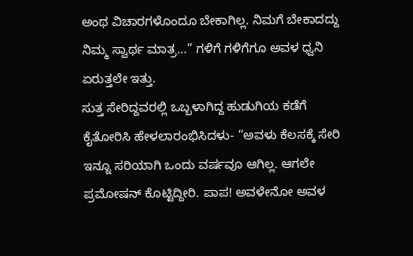ಅಂಥ ವಿಚಾರಗಳೊಂದೂ ಬೇಕಾಗಿಲ್ಲ. ನಿಮಗೆ ಬೇಕಾದದ್ದು ನಿಮ್ಮ ಸ್ವಾರ್ಥ ಮಾತ್ರ…” ಗಳಿಗೆ ಗಳಿಗೆಗೂ ಅವಳ ಧ್ವನಿ ಏರುತ್ತಲೇ ಇತ್ತು.
ಸುತ್ತ ಸೇರಿದ್ದವರಲ್ಲಿ ಒಬ್ಬಳಾಗಿದ್ದ ಹುಡುಗಿಯ ಕಡೆಗೆ ಕೈತೋರಿಸಿ ಹೇಳಲಾರಂಭಿಸಿದಳು- “ಅವಳು ಕೆಲಸಕ್ಕೆ ಸೇರಿ ಇನ್ನೂ ಸರಿಯಾಗಿ ಒಂದು ವರ್ಷವೂ ಆಗಿಲ್ಲ. ಆಗಲೇ ಪ್ರಮೋಷನ್ ಕೊಟ್ಟಿದ್ದೀರಿ. ಪಾಪ! ಅವಳೇನೋ ಅವಳ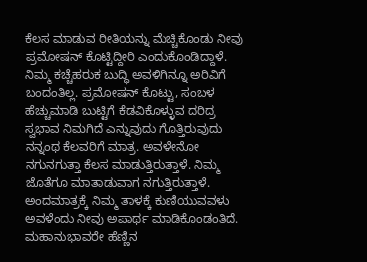ಕೆಲಸ ಮಾಡುವ ರೀತಿಯನ್ನು ಮೆಚ್ಚಿಕೊಂಡು ನೀವು ಪ್ರಮೋಷನ್ ಕೊಟ್ಟಿದ್ದೀರಿ ಎಂದುಕೊಂಡಿದ್ದಾಳೆ. ನಿಮ್ಮ ಕಚ್ಚೆಹರುಕ ಬುದ್ಧಿ ಅವಳಿಗಿನ್ನೂ ಅರಿವಿಗೆ ಬಂದಂತಿಲ್ಲ. ಪ್ರಮೋಷನ್ ಕೊಟ್ಟು, ಸಂಬಳ ಹೆಚ್ಚುಮಾಡಿ ಬುಟ್ಟಿಗೆ ಕೆಡವಿಕೊಳ್ಳುವ ದರಿದ್ರ ಸ್ವಭಾವ ನಿಮಗಿದೆ ಎನ್ನುವುದು ಗೊತ್ತಿರುವುದು ನನ್ನಂಥ ಕೆಲವರಿಗೆ ಮಾತ್ರ. ಅವಳೇನೋ ನಗುನಗುತ್ತಾ ಕೆಲಸ ಮಾಡುತ್ತಿರುತ್ತಾಳೆ. ನಿಮ್ಮ ಜೊತೆಗೂ ಮಾತಾಡುವಾಗ ನಗುತ್ತಿರುತ್ತಾಳೆ. ಅಂದಮಾತ್ರಕ್ಕೆ ನಿಮ್ಮ ತಾಳಕ್ಕೆ ಕುಣಿಯುವವಳು ಅವಳೆಂದು ನೀವು ಅಪಾರ್ಥ ಮಾಡಿಕೊಂಡಂತಿದೆ. ಮಹಾನುಭಾವರೇ ಹೆಣ್ಣಿನ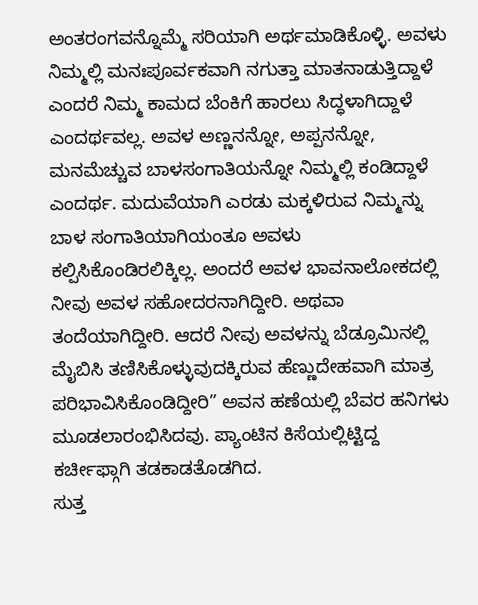ಅಂತರಂಗವನ್ನೊಮ್ಮೆ ಸರಿಯಾಗಿ ಅರ್ಥಮಾಡಿಕೊಳ್ಳಿ. ಅವಳು ನಿಮ್ಮಲ್ಲಿ ಮನಃಪೂರ್ವಕವಾಗಿ ನಗುತ್ತಾ ಮಾತನಾಡುತ್ತಿದ್ದಾಳೆ ಎಂದರೆ ನಿಮ್ಮ ಕಾಮದ ಬೆಂಕಿಗೆ ಹಾರಲು ಸಿದ್ಧಳಾಗಿದ್ದಾಳೆ ಎಂದರ್ಥವಲ್ಲ. ಅವಳ ಅಣ್ಣನನ್ನೋ, ಅಪ್ಪನನ್ನೋ, ಮನಮೆಚ್ಚುವ ಬಾಳಸಂಗಾತಿಯನ್ನೋ ನಿಮ್ಮಲ್ಲಿ ಕಂಡಿದ್ದಾಳೆ ಎಂದರ್ಥ. ಮದುವೆಯಾಗಿ ಎರಡು ಮಕ್ಕಳಿರುವ ನಿಮ್ಮನ್ನು ಬಾಳ ಸಂಗಾತಿಯಾಗಿಯಂತೂ ಅವಳು ಕಲ್ಪಿಸಿಕೊಂಡಿರಲಿಕ್ಕಿಲ್ಲ. ಅಂದರೆ ಅವಳ ಭಾವನಾಲೋಕದಲ್ಲಿ ನೀವು ಅವಳ ಸಹೋದರನಾಗಿದ್ದೀರಿ. ಅಥವಾ ತಂದೆಯಾಗಿದ್ದೀರಿ. ಆದರೆ ನೀವು ಅವಳನ್ನು ಬೆಡ್ರೂಮಿನಲ್ಲಿ ಮೈಬಿಸಿ ತಣಿಸಿಕೊಳ್ಳುವುದಕ್ಕಿರುವ ಹೆಣ್ಣುದೇಹವಾಗಿ ಮಾತ್ರ ಪರಿಭಾವಿಸಿಕೊಂಡಿದ್ದೀರಿ” ಅವನ ಹಣೆಯಲ್ಲಿ ಬೆವರ ಹನಿಗಳು ಮೂಡಲಾರಂಭಿಸಿದವು. ಪ್ಯಾಂಟಿನ ಕಿಸೆಯಲ್ಲಿಟ್ಟಿದ್ದ ಕರ್ಚೀಫ್ಗಾಗಿ ತಡಕಾಡತೊಡಗಿದ.
ಸುತ್ತ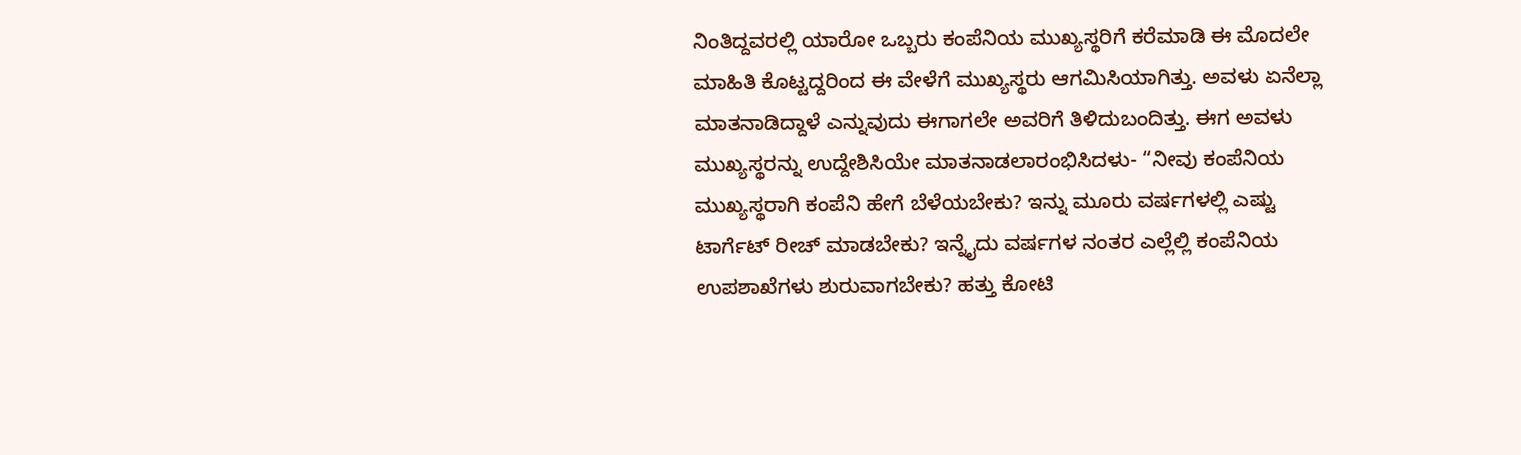ನಿಂತಿದ್ದವರಲ್ಲಿ ಯಾರೋ ಒಬ್ಬರು ಕಂಪೆನಿಯ ಮುಖ್ಯಸ್ಥರಿಗೆ ಕರೆಮಾಡಿ ಈ ಮೊದಲೇ ಮಾಹಿತಿ ಕೊಟ್ಟದ್ದರಿಂದ ಈ ವೇಳೆಗೆ ಮುಖ್ಯಸ್ಥರು ಆಗಮಿಸಿಯಾಗಿತ್ತು. ಅವಳು ಏನೆಲ್ಲಾ ಮಾತನಾಡಿದ್ದಾಳೆ ಎನ್ನುವುದು ಈಗಾಗಲೇ ಅವರಿಗೆ ತಿಳಿದುಬಂದಿತ್ತು. ಈಗ ಅವಳು ಮುಖ್ಯಸ್ಥರನ್ನು ಉದ್ದೇಶಿಸಿಯೇ ಮಾತನಾಡಲಾರಂಭಿಸಿದಳು- “ನೀವು ಕಂಪೆನಿಯ ಮುಖ್ಯಸ್ಥರಾಗಿ ಕಂಪೆನಿ ಹೇಗೆ ಬೆಳೆಯಬೇಕು? ಇನ್ನು ಮೂರು ವರ್ಷಗಳಲ್ಲಿ ಎಷ್ಟು ಟಾರ್ಗೆಟ್ ರೀಚ್ ಮಾಡಬೇಕು? ಇನ್ನೈದು ವರ್ಷಗಳ ನಂತರ ಎಲ್ಲೆಲ್ಲಿ ಕಂಪೆನಿಯ ಉಪಶಾಖೆಗಳು ಶುರುವಾಗಬೇಕು? ಹತ್ತು ಕೋಟಿ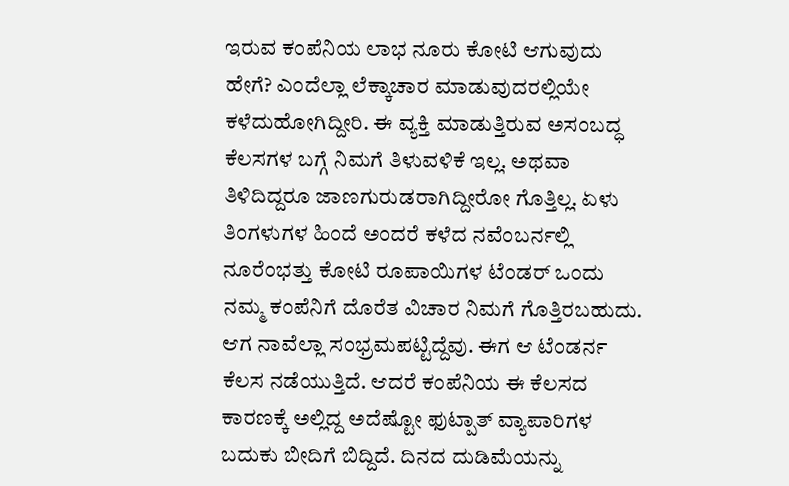ಇರುವ ಕಂಪೆನಿಯ ಲಾಭ ನೂರು ಕೋಟಿ ಆಗುವುದು ಹೇಗೆ? ಎಂದೆಲ್ಲಾ ಲೆಕ್ಕಾಚಾರ ಮಾಡುವುದರಲ್ಲಿಯೇ ಕಳೆದುಹೋಗಿದ್ದೀರಿ. ಈ ವ್ಯಕ್ತಿ ಮಾಡುತ್ತಿರುವ ಅಸಂಬದ್ಧ ಕೆಲಸಗಳ ಬಗ್ಗೆ ನಿಮಗೆ ತಿಳುವಳಿಕೆ ಇಲ್ಲ. ಅಥವಾ ತಿಳಿದಿದ್ದರೂ ಜಾಣಗುರುಡರಾಗಿದ್ದೀರೋ ಗೊತ್ತಿಲ್ಲ. ಏಳು ತಿಂಗಳುಗಳ ಹಿಂದೆ ಅಂದರೆ ಕಳೆದ ನವೆಂಬರ್ನಲ್ಲಿ ನೂರೆಂಭತ್ತು ಕೋಟಿ ರೂಪಾಯಿಗಳ ಟೆಂಡರ್ ಒಂದು ನಮ್ಮ ಕಂಪೆನಿಗೆ ದೊರೆತ ವಿಚಾರ ನಿಮಗೆ ಗೊತ್ತಿರಬಹುದು. ಆಗ ನಾವೆಲ್ಲಾ ಸಂಭ್ರಮಪಟ್ಟಿದ್ದೆವು. ಈಗ ಆ ಟೆಂಡರ್ನ ಕೆಲಸ ನಡೆಯುತ್ತಿದೆ. ಆದರೆ ಕಂಪೆನಿಯ ಈ ಕೆಲಸದ ಕಾರಣಕ್ಕೆ ಅಲ್ಲಿದ್ದ ಅದೆಷ್ಟೋ ಫುಟ್ಪಾತ್ ವ್ಯಾಪಾರಿಗಳ ಬದುಕು ಬೀದಿಗೆ ಬಿದ್ದಿದೆ. ದಿನದ ದುಡಿಮೆಯನ್ನು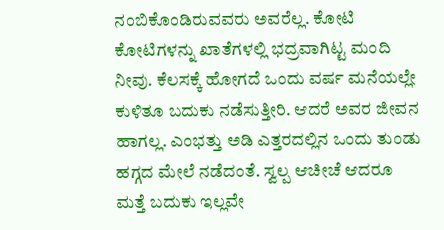ನಂಬಿಕೊಂಡಿರುವವರು ಅವರೆಲ್ಲ. ಕೋಟಿ ಕೋಟಿಗಳನ್ನು ಖಾತೆಗಳಲ್ಲಿ ಭದ್ರವಾಗಿಟ್ಟ ಮಂದಿ ನೀವು. ಕೆಲಸಕ್ಕೆ ಹೋಗದೆ ಒಂದು ವರ್ಷ ಮನೆಯಲ್ಲೇ ಕುಳಿತೂ ಬದುಕು ನಡೆಸುತ್ತೀರಿ. ಆದರೆ ಅವರ ಜೀವನ ಹಾಗಲ್ಲ. ಎಂಭತ್ತು ಅಡಿ ಎತ್ತರದಲ್ಲಿನ ಒಂದು ತುಂಡು ಹಗ್ಗದ ಮೇಲೆ ನಡೆದಂತೆ. ಸ್ವಲ್ಪ ಆಚೀಚೆ ಆದರೂ ಮತ್ತೆ ಬದುಕು ಇಲ್ಲವೇ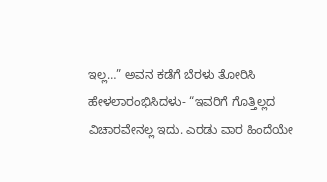ಇಲ್ಲ…” ಅವನ ಕಡೆಗೆ ಬೆರಳು ತೋರಿಸಿ ಹೇಳಲಾರಂಭಿಸಿದಳು- “ಇವರಿಗೆ ಗೊತ್ತಿಲ್ಲದ ವಿಚಾರವೇನಲ್ಲ ಇದು. ಎರಡು ವಾರ ಹಿಂದೆಯೇ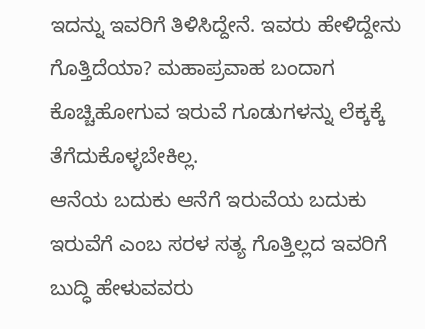ಇದನ್ನು ಇವರಿಗೆ ತಿಳಿಸಿದ್ದೇನೆ. ಇವರು ಹೇಳಿದ್ದೇನು ಗೊತ್ತಿದೆಯಾ? ಮಹಾಪ್ರವಾಹ ಬಂದಾಗ ಕೊಚ್ಚಿಹೋಗುವ ಇರುವೆ ಗೂಡುಗಳನ್ನು ಲೆಕ್ಕಕ್ಕೆ ತೆಗೆದುಕೊಳ್ಳಬೇಕಿಲ್ಲ.
ಆನೆಯ ಬದುಕು ಆನೆಗೆ ಇರುವೆಯ ಬದುಕು ಇರುವೆಗೆ ಎಂಬ ಸರಳ ಸತ್ಯ ಗೊತ್ತಿಲ್ಲದ ಇವರಿಗೆ ಬುದ್ಧಿ ಹೇಳುವವರು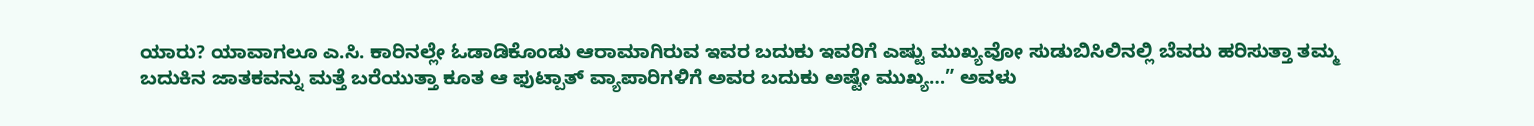ಯಾರು? ಯಾವಾಗಲೂ ಎ.ಸಿ. ಕಾರಿನಲ್ಲೇ ಓಡಾಡಿಕೊಂಡು ಆರಾಮಾಗಿರುವ ಇವರ ಬದುಕು ಇವರಿಗೆ ಎಷ್ಟು ಮುಖ್ಯವೋ ಸುಡುಬಿಸಿಲಿನಲ್ಲಿ ಬೆವರು ಹರಿಸುತ್ತಾ ತಮ್ಮ ಬದುಕಿನ ಜಾತಕವನ್ನು ಮತ್ತೆ ಬರೆಯುತ್ತಾ ಕೂತ ಆ ಫುಟ್ಪಾತ್ ವ್ಯಾಪಾರಿಗಳಿಗೆ ಅವರ ಬದುಕು ಅಷ್ಟೇ ಮುಖ್ಯ…” ಅವಳು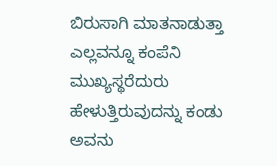ಬಿರುಸಾಗಿ ಮಾತನಾಡುತ್ತಾ ಎಲ್ಲವನ್ನೂ ಕಂಪೆನಿ ಮುಖ್ಯಸ್ಥರೆದುರು ಹೇಳುತ್ತಿರುವುದನ್ನು ಕಂಡು ಅವನು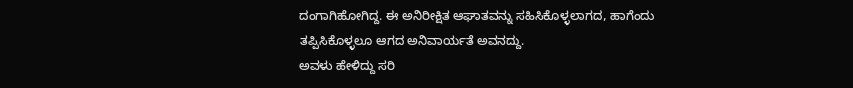ದಂಗಾಗಿಹೋಗಿದ್ದ. ಈ ಅನಿರೀಕ್ಷಿತ ಆಘಾತವನ್ನು ಸಹಿಸಿಕೊಳ್ಳಲಾಗದ, ಹಾಗೆಂದು ತಪ್ಪಿಸಿಕೊಳ್ಳಲೂ ಆಗದ ಅನಿವಾರ್ಯತೆ ಅವನದ್ದು.
ಅವಳು ಹೇಳಿದ್ದು ಸರಿ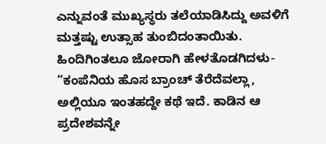ಎನ್ನುವಂತೆ ಮುಖ್ಯಸ್ಥರು ತಲೆಯಾಡಿಸಿದ್ದು ಅವಳಿಗೆ ಮತ್ತಷ್ಟು ಉತ್ಸಾಹ ತುಂಬಿದಂತಾಯಿತು. ಹಿಂದಿಗಿಂತಲೂ ಜೋರಾಗಿ ಹೇಳತೊಡಗಿದಳು- “ಕಂಪೆನಿಯ ಹೊಸ ಬ್ರಾಂಚ್ ತೆರೆದೆವಲ್ಲಾ, ಅಲ್ಲಿಯೂ ಇಂತಹದ್ದೇ ಕಥೆ ಇದೆ. ಕಾಡಿನ ಆ ಪ್ರದೇಶವನ್ನೇ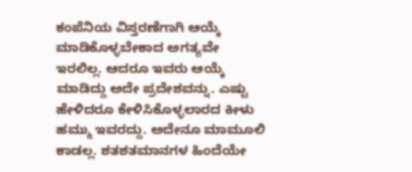ಕಂಪೆನಿಯ ವಿಸ್ತರಣೆಗಾಗಿ ಆಯ್ಕೆ ಮಾಡಿಕೊಳ್ಳಬೇಕಾದ ಅಗತ್ಯವೇ ಇರಲಿಲ್ಲ. ಆದರೂ ಇವರು ಆಯ್ಕೆ ಮಾಡಿದ್ದು ಅದೇ ಪ್ರದೇಶವನ್ನು. ಎಷ್ಟು ಹೇಳಿದರೂ ಕೇಳಿಸಿಕೊಳ್ಳಲಾರದ ಕೀಳು ಹಮ್ಮು ಇವರದ್ದು. ಅದೇನೂ ಮಾಮೂಲಿ ಕಾಡಲ್ಲ. ಶತಶತಮಾನಗಳ ಹಿಂದೆಯೇ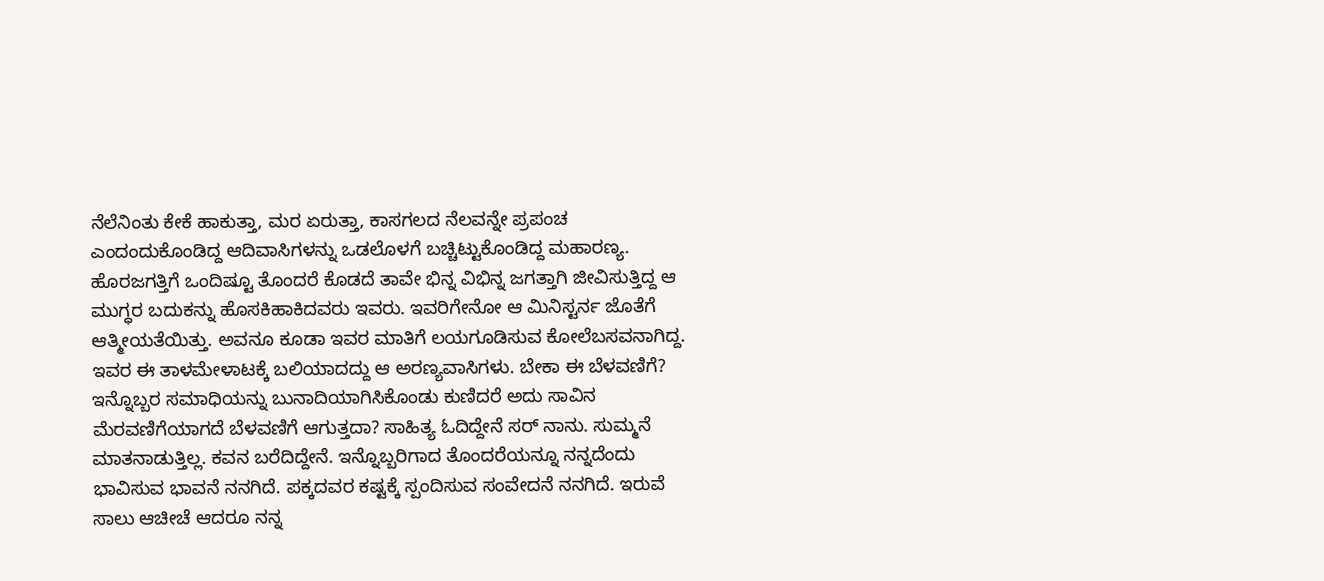ನೆಲೆನಿಂತು ಕೇಕೆ ಹಾಕುತ್ತಾ, ಮರ ಏರುತ್ತಾ, ಕಾಸಗಲದ ನೆಲವನ್ನೇ ಪ್ರಪಂಚ ಎಂದಂದುಕೊಂಡಿದ್ದ ಆದಿವಾಸಿಗಳನ್ನು ಒಡಲೊಳಗೆ ಬಚ್ಚಿಟ್ಟುಕೊಂಡಿದ್ದ ಮಹಾರಣ್ಯ. ಹೊರಜಗತ್ತಿಗೆ ಒಂದಿಷ್ಟೂ ತೊಂದರೆ ಕೊಡದೆ ತಾವೇ ಭಿನ್ನ ವಿಭಿನ್ನ ಜಗತ್ತಾಗಿ ಜೀವಿಸುತ್ತಿದ್ದ ಆ ಮುಗ್ಧರ ಬದುಕನ್ನು ಹೊಸಕಿಹಾಕಿದವರು ಇವರು. ಇವರಿಗೇನೋ ಆ ಮಿನಿಸ್ಟರ್ನ ಜೊತೆಗೆ ಆತ್ಮೀಯತೆಯಿತ್ತು. ಅವನೂ ಕೂಡಾ ಇವರ ಮಾತಿಗೆ ಲಯಗೂಡಿಸುವ ಕೋಲೆಬಸವನಾಗಿದ್ದ. ಇವರ ಈ ತಾಳಮೇಳಾಟಕ್ಕೆ ಬಲಿಯಾದದ್ದು ಆ ಅರಣ್ಯವಾಸಿಗಳು. ಬೇಕಾ ಈ ಬೆಳವಣಿಗೆ? ಇನ್ನೊಬ್ಬರ ಸಮಾಧಿಯನ್ನು ಬುನಾದಿಯಾಗಿಸಿಕೊಂಡು ಕುಣಿದರೆ ಅದು ಸಾವಿನ ಮೆರವಣಿಗೆಯಾಗದೆ ಬೆಳವಣಿಗೆ ಆಗುತ್ತದಾ? ಸಾಹಿತ್ಯ ಓದಿದ್ದೇನೆ ಸರ್ ನಾನು. ಸುಮ್ಮನೆ ಮಾತನಾಡುತ್ತಿಲ್ಲ. ಕವನ ಬರೆದಿದ್ದೇನೆ. ಇನ್ನೊಬ್ಬರಿಗಾದ ತೊಂದರೆಯನ್ನೂ ನನ್ನದೆಂದು ಭಾವಿಸುವ ಭಾವನೆ ನನಗಿದೆ. ಪಕ್ಕದವರ ಕಷ್ಟಕ್ಕೆ ಸ್ಪಂದಿಸುವ ಸಂವೇದನೆ ನನಗಿದೆ. ಇರುವೆ ಸಾಲು ಆಚೀಚೆ ಆದರೂ ನನ್ನ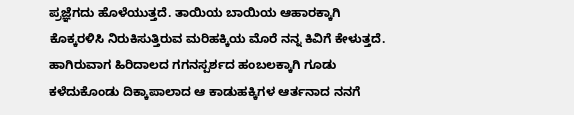ಪ್ರಜ್ಞೆಗದು ಹೊಳೆಯುತ್ತದೆ. ತಾಯಿಯ ಬಾಯಿಯ ಆಹಾರಕ್ಕಾಗಿ ಕೊಕ್ಕರಳಿಸಿ ನಿರುಕಿಸುತ್ತಿರುವ ಮರಿಹಕ್ಕಿಯ ಮೊರೆ ನನ್ನ ಕಿವಿಗೆ ಕೇಳುತ್ತದೆ. ಹಾಗಿರುವಾಗ ಹಿರಿದಾಲದ ಗಗನಸ್ಪರ್ಶದ ಹಂಬಲಕ್ಕಾಗಿ ಗೂಡು ಕಳೆದುಕೊಂಡು ದಿಕ್ಕಾಪಾಲಾದ ಆ ಕಾಡುಹಕ್ಕಿಗಳ ಆರ್ತನಾದ ನನಗೆ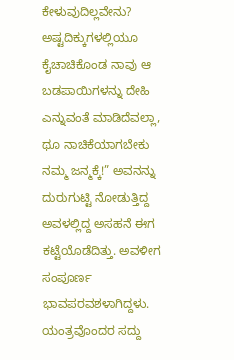ಕೇಳುವುದಿಲ್ಲವೇನು? ಅಷ್ಟದಿಕ್ಕುಗಳಲ್ಲಿಯೂ ಕೈಚಾಚಿಕೊಂಡ ನಾವು ಆ ಬಡಪಾಯಿಗಳನ್ನು ದೇಹಿ ಎನ್ನುವಂತೆ ಮಾಡಿದೆವಲ್ಲಾ, ಥೂ ನಾಚಿಕೆಯಾಗಬೇಕು ನಮ್ಮ ಜನ್ಮಕ್ಕೆ!” ಅವನನ್ನು ದುರುಗುಟ್ಟಿ ನೋಡುತ್ತಿದ್ದ ಅವಳಲ್ಲಿದ್ದ ಅಸಹನೆ ಈಗ ಕಟ್ಟೆಯೊಡೆದಿತ್ತು. ಅವಳೀಗ ಸಂಪೂರ್ಣ ಭಾವಪರವಶಳಾಗಿದ್ದಳು.
ಯಂತ್ರವೊಂದರ ಸದ್ದು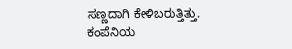ಸಣ್ಣದಾಗಿ ಕೇಳಿಬರುತ್ತಿತ್ತು. ಕಂಪೆನಿಯ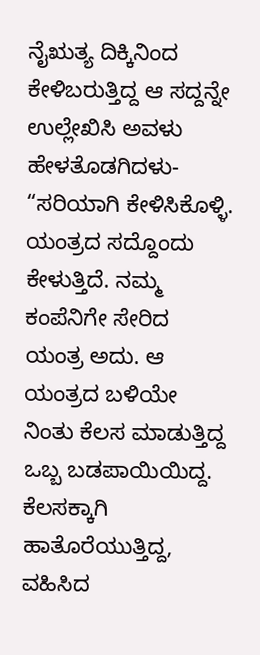ನೈಋತ್ಯ ದಿಕ್ಕಿನಿಂದ ಕೇಳಿಬರುತ್ತಿದ್ದ ಆ ಸದ್ದನ್ನೇ ಉಲ್ಲೇಖಿಸಿ ಅವಳು ಹೇಳತೊಡಗಿದಳು- “ಸರಿಯಾಗಿ ಕೇಳಿಸಿಕೊಳ್ಳಿ. ಯಂತ್ರದ ಸದ್ದೊಂದು ಕೇಳುತ್ತಿದೆ. ನಮ್ಮ ಕಂಪೆನಿಗೇ ಸೇರಿದ ಯಂತ್ರ ಅದು. ಆ ಯಂತ್ರದ ಬಳಿಯೇ ನಿಂತು ಕೆಲಸ ಮಾಡುತ್ತಿದ್ದ ಒಬ್ಬ ಬಡಪಾಯಿಯಿದ್ದ. ಕೆಲಸಕ್ಕಾಗಿ ಹಾತೊರೆಯುತ್ತಿದ್ದ, ವಹಿಸಿದ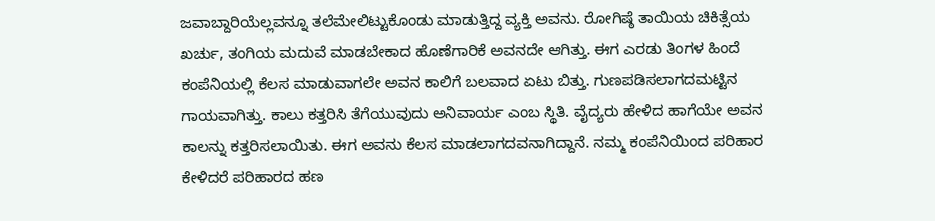ಜವಾಬ್ದಾರಿಯೆಲ್ಲವನ್ನೂ ತಲೆಮೇಲಿಟ್ಟುಕೊಂಡು ಮಾಡುತ್ತಿದ್ದ ವ್ಯಕ್ತಿ ಅವನು. ರೋಗಿಷ್ಠೆ ತಾಯಿಯ ಚಿಕಿತ್ಸೆಯ ಖರ್ಚು, ತಂಗಿಯ ಮದುವೆ ಮಾಡಬೇಕಾದ ಹೊಣೆಗಾರಿಕೆ ಅವನದೇ ಆಗಿತ್ತು. ಈಗ ಎರಡು ತಿಂಗಳ ಹಿಂದೆ ಕಂಪೆನಿಯಲ್ಲಿ ಕೆಲಸ ಮಾಡುವಾಗಲೇ ಅವನ ಕಾಲಿಗೆ ಬಲವಾದ ಏಟು ಬಿತ್ತು. ಗುಣಪಡಿಸಲಾಗದಮಟ್ಟಿನ ಗಾಯವಾಗಿತ್ತು. ಕಾಲು ಕತ್ತರಿಸಿ ತೆಗೆಯುವುದು ಅನಿವಾರ್ಯ ಎಂಬ ಸ್ಥಿತಿ. ವೈದ್ಯರು ಹೇಳಿದ ಹಾಗೆಯೇ ಅವನ ಕಾಲನ್ನು ಕತ್ತರಿಸಲಾಯಿತು. ಈಗ ಅವನು ಕೆಲಸ ಮಾಡಲಾಗದವನಾಗಿದ್ದಾನೆ. ನಮ್ಮ ಕಂಪೆನಿಯಿಂದ ಪರಿಹಾರ ಕೇಳಿದರೆ ಪರಿಹಾರದ ಹಣ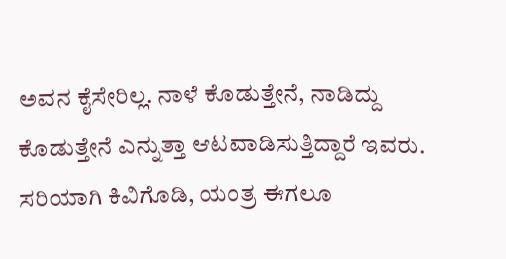ಅವನ ಕೈಸೇರಿಲ್ಲ. ನಾಳೆ ಕೊಡುತ್ತೇನೆ, ನಾಡಿದ್ದು ಕೊಡುತ್ತೇನೆ ಎನ್ನುತ್ತಾ ಆಟವಾಡಿಸುತ್ತಿದ್ದಾರೆ ಇವರು. ಸರಿಯಾಗಿ ಕಿವಿಗೊಡಿ, ಯಂತ್ರ ಈಗಲೂ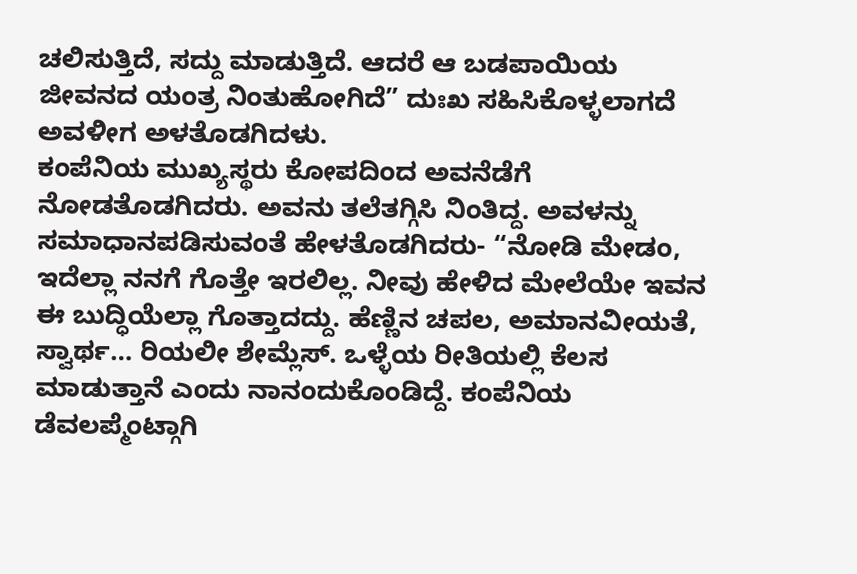ಚಲಿಸುತ್ತಿದೆ, ಸದ್ದು ಮಾಡುತ್ತಿದೆ. ಆದರೆ ಆ ಬಡಪಾಯಿಯ ಜೀವನದ ಯಂತ್ರ ನಿಂತುಹೋಗಿದೆ” ದುಃಖ ಸಹಿಸಿಕೊಳ್ಳಲಾಗದೆ ಅವಳೀಗ ಅಳತೊಡಗಿದಳು.
ಕಂಪೆನಿಯ ಮುಖ್ಯಸ್ಥರು ಕೋಪದಿಂದ ಅವನೆಡೆಗೆ ನೋಡತೊಡಗಿದರು. ಅವನು ತಲೆತಗ್ಗಿಸಿ ನಿಂತಿದ್ದ. ಅವಳನ್ನು ಸಮಾಧಾನಪಡಿಸುವಂತೆ ಹೇಳತೊಡಗಿದರು- “ನೋಡಿ ಮೇಡಂ, ಇದೆಲ್ಲಾ ನನಗೆ ಗೊತ್ತೇ ಇರಲಿಲ್ಲ. ನೀವು ಹೇಳಿದ ಮೇಲೆಯೇ ಇವನ ಈ ಬುದ್ಧಿಯೆಲ್ಲಾ ಗೊತ್ತಾದದ್ದು. ಹೆಣ್ಣಿನ ಚಪಲ, ಅಮಾನವೀಯತೆ, ಸ್ವಾರ್ಥ… ರಿಯಲೀ ಶೇಮ್ಲೆಸ್. ಒಳ್ಳೆಯ ರೀತಿಯಲ್ಲಿ ಕೆಲಸ ಮಾಡುತ್ತಾನೆ ಎಂದು ನಾನಂದುಕೊಂಡಿದ್ದೆ. ಕಂಪೆನಿಯ ಡೆವಲಪ್ಮೆಂಟ್ಗಾಗಿ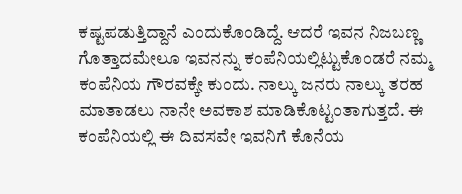ಕಷ್ಟಪಡುತ್ತಿದ್ದಾನೆ ಎಂದುಕೊಂಡಿದ್ದೆ. ಆದರೆ ಇವನ ನಿಜಬಣ್ಣ ಗೊತ್ತಾದಮೇಲೂ ಇವನನ್ನು ಕಂಪೆನಿಯಲ್ಲಿಟ್ಟುಕೊಂಡರೆ ನಮ್ಮ ಕಂಪೆನಿಯ ಗೌರವಕ್ಕೇ ಕುಂದು. ನಾಲ್ಕು ಜನರು ನಾಲ್ಕು ತರಹ ಮಾತಾಡಲು ನಾನೇ ಅವಕಾಶ ಮಾಡಿಕೊಟ್ಟಂತಾಗುತ್ತದೆ. ಈ ಕಂಪೆನಿಯಲ್ಲಿ ಈ ದಿವಸವೇ ಇವನಿಗೆ ಕೊನೆಯ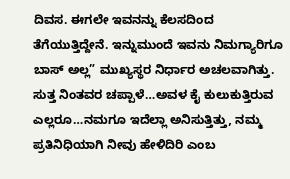ದಿವಸ. ಈಗಲೇ ಇವನನ್ನು ಕೆಲಸದಿಂದ ತೆಗೆಯುತ್ತಿದ್ದೇನೆ. ಇನ್ನುಮುಂದೆ ಇವನು ನಿಮಗ್ಯಾರಿಗೂ ಬಾಸ್ ಅಲ್ಲ” ಮುಖ್ಯಸ್ಥರ ನಿರ್ಧಾರ ಅಚಲವಾಗಿತ್ತು.
ಸುತ್ತ ನಿಂತವರ ಚಪ್ಪಾಳೆ…ಅವಳ ಕೈ ಕುಲುಕುತ್ತಿರುವ ಎಲ್ಲರೂ…ನಮಗೂ ಇದೆಲ್ಲಾ ಅನಿಸುತ್ತಿತ್ತು, ನಮ್ಮ ಪ್ರತಿನಿಧಿಯಾಗಿ ನೀವು ಹೇಳಿದಿರಿ ಎಂಬ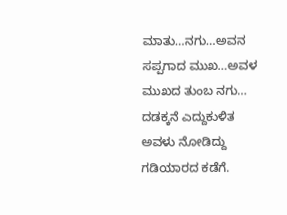ಮಾತು…ನಗು…ಅವನ ಸಪ್ಪಗಾದ ಮುಖ…ಅವಳ ಮುಖದ ತುಂಬ ನಗು…
ದಡಕ್ಕನೆ ಎದ್ದುಕುಳಿತ ಅವಳು ನೋಡಿದ್ದು ಗಡಿಯಾರದ ಕಡೆಗೆ.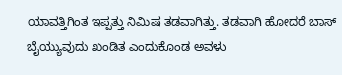ಯಾವತ್ತಿಗಿಂತ ಇಪ್ಪತ್ತು ನಿಮಿಷ ತಡವಾಗಿತ್ತು. ತಡವಾಗಿ ಹೋದರೆ ಬಾಸ್ ಬೈಯ್ಯುವುದು ಖಂಡಿತ ಎಂದುಕೊಂಡ ಅವಳು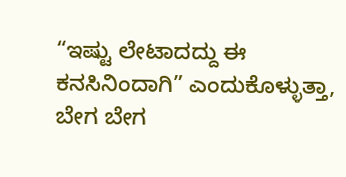“ಇಷ್ಟು ಲೇಟಾದದ್ದು ಈ ಕನಸಿನಿಂದಾಗಿ” ಎಂದುಕೊಳ್ಳುತ್ತಾ, ಬೇಗ ಬೇಗ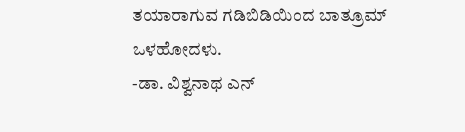ತಯಾರಾಗುವ ಗಡಿಬಿಡಿಯಿಂದ ಬಾತ್ರೂಮ್ ಒಳಹೋದಳು.
-ಡಾ. ವಿಶ್ವನಾಥ ಎನ್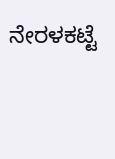ನೇರಳಕಟ್ಟೆ